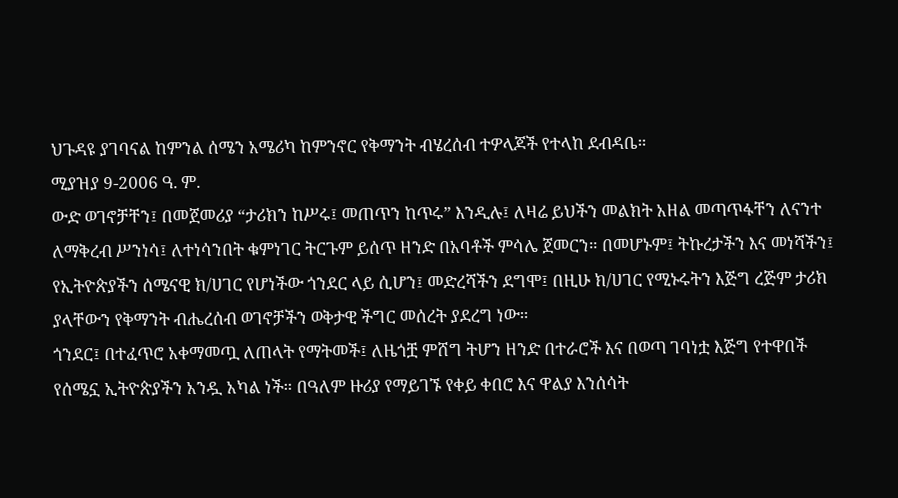ህጉዳዩ ያገባናል ከምንል ሰሜን አሜሪካ ከምንኖር የቅማንት ብሄረሰብ ተዎላጆች የተላከ ደብዳቤ።
ሚያዝያ 9-2006 ዓ. ም.
ውድ ወገኖቻቸን፤ በመጀመሪያ “ታሪክን ከሥሩ፤ መጠጥን ከጥሩ” እንዲሉ፤ ለዛሬ ይህችን መልክት አዘል መጣጥፋቸን ለናንተ ለማቅረብ ሥንነሳ፤ ለተነሳንበት ቁምነገር ትርጉም ይሰጥ ዘንድ በአባቶች ምሳሌ ጀመርን። በመሆኑም፤ ትኩረታችን እና መነሻችን፤ የኢትዮጵያችን ሰሜናዊ ክ/ሀገር የሆነችው ጎንደር ላይ ሲሆን፤ መድረሻችን ደግሞ፤ በዚሁ ክ/ሀገር የሚኑሩትን እጅግ ረጅም ታሪክ ያላቸውን የቅማንት ብሔረሰብ ወገኖቻችን ወቅታዊ ችግር መሰረት ያደረግ ነው።
ጎንደር፤ በተፈጥሮ አቀማመጧ ለጠላት የማትመች፤ ለዜጎቿ ምሸግ ትሆን ዘንድ በተራሮች እና በወጣ ገባነቷ እጅግ የተዋበች የሰሜኗ ኢትዮጵያችን አንዷ አካል ነች። በዓለም ዙሪያ የማይገኙ የቀይ ቀበሮ እና ዋልያ እንሰሳት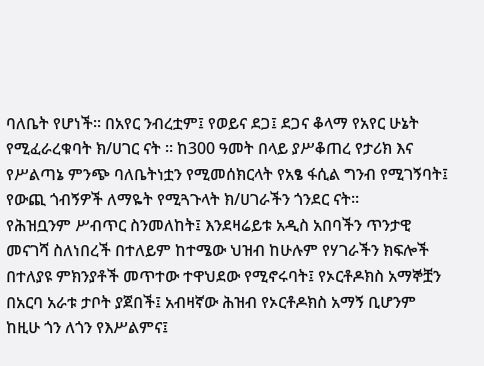ባለቤት የሆነች። በአየር ንብረቷም፤ የወይና ደጋ፤ ደጋና ቆላማ የአየር ሁኔት የሚፈራረቁባት ክ/ሀገር ናት ። ከ300 ዓመት በላይ ያሥቆጠረ የታሪክ እና የሥልጣኔ ምንጭ ባለቤትነቷን የሚመሰክርላት የአፄ ፋሲል ግንብ የሚገኝባት፤ የውጪ ጎብኝዎች ለማዬት የሚጓጉላት ክ/ሀገራችን ጎንደር ናት።
የሕዝቧንም ሥብጥር ስንመለከት፤ እንደዛሬይቱ አዲስ አበባችን ጥንታዊ መናገሻ ስለነበረች በተለይም ከተሜው ህዝብ ከሁሉም የሃገራችን ክፍሎች በተለያዩ ምክንያቶች መጥተው ተዋህደው የሚኖሩባት፤ የኦርቶዶክስ አማኞቿን በአርባ አራቱ ታቦት ያጀበች፤ አብዛኛው ሕዝብ የኦርቶዶክስ አማኝ ቢሆንም ከዚሁ ጎን ለጎን የእሥልምና፤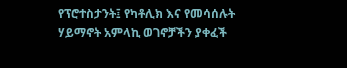የፕሮተስታንት፤ የካቶሊክ እና የመሳሰሉት ሃይማኖት አምላኪ ወገኖቻችን ያቀፈች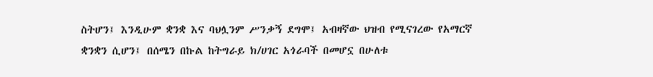ስትሆን፤ እንዲሁም ቋንቋ እና ባህሏንም ሥንቃኝ ደግሞ፤ አብዛኛው ህዝብ የሚናገረው የአማርኛ ቋንቋን ሲሆን፤ በሰሜን በኩል ከትግራይ ክ/ሀገር አጎራባች በመሆኗ በሁለቱ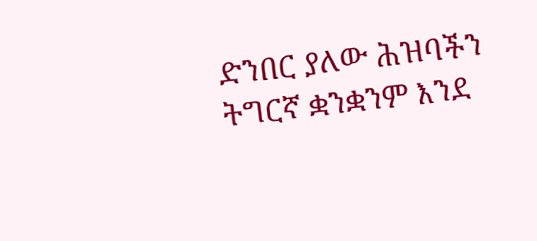ድንበር ያለው ሕዝባችን ትግርኛ ቋንቋንም እንደ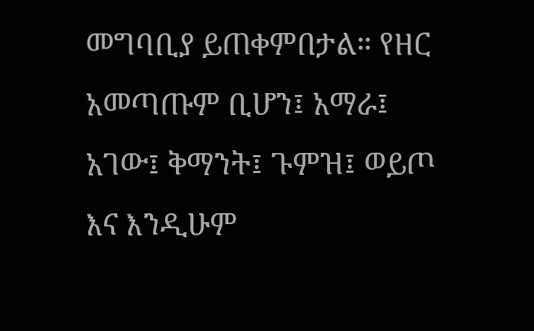መግባቢያ ይጠቀምበታል። የዘር አመጣጡም ቢሆን፤ አማራ፤ አገው፤ ቅማንት፤ ጉምዝ፤ ወይጦ እና እንዲሁም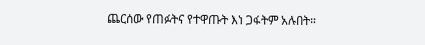ጨርሰው የጠፉትና የተዋጡት እነ ጋፋትም አሉበት።